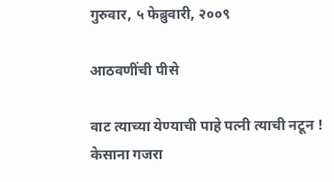गुरुवार, ५ फेब्रुवारी, २००९

आठवणींची पीसे

वाट त्याच्या येण्याची पाहे पत्नी त्याची नटून !
केसाना गजरा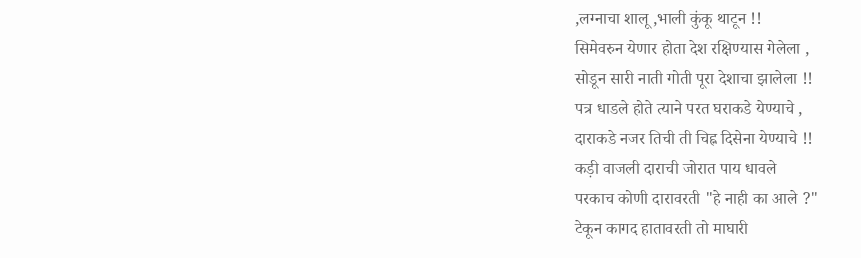,लग्नाचा शालू ,भाली कुंकू थाटून !!
सिमेवरुन येणार होता देश रक्षिण्यास गेलेला ,
सोडून सारी नाती गोती पूरा देशाचा झालेला !!
पत्र धाडले होते त्याने परत घराकडे येण्याचे ,
दाराकडे नजर तिची ती चिह्न दिसेना येण्याचे !!
कड़ी वाजली दाराची जोरात पाय धावले
परकाच कोणी दारावरती "हे नाही का आले ?"
टेकून कागद हातावरती तो माघारी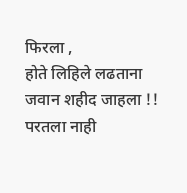फिरला ,
होते लिहिले लढताना जवान शहीद जाहला !!
परतला नाही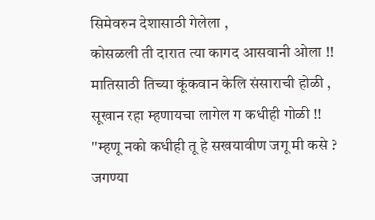सिमेवरुन देशासाठी गेलेला ,
कोसळली ती दारात त्या कागद आसवानी ओला !!
मातिसाठी तिच्या कूंकवान केलि संसाराची होळी ,
सूखान रहा म्हणायचा लागेल ग कधीही गोळी !!
''म्हणू नको कधीही तू हे सखयावीण जगू मी कसे ?
जगण्या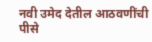नवी उमेद देतील आठवणींची पीसे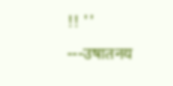!! ''
---उषातनय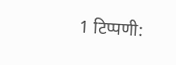1 टिप्पणी: